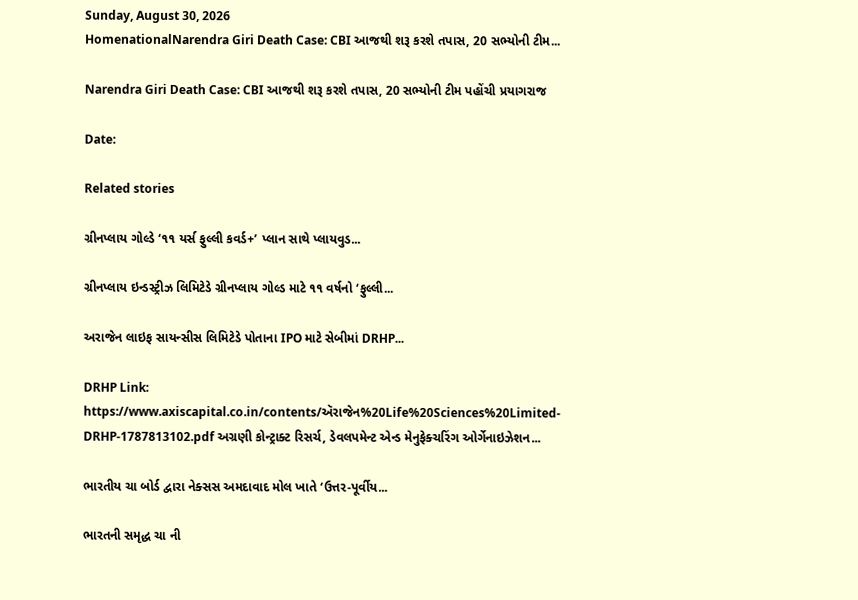Sunday, August 30, 2026
HomenationalNarendra Giri Death Case: CBI આજથી શરૂ કરશે તપાસ, 20 સભ્યોની ટીમ...

Narendra Giri Death Case: CBI આજથી શરૂ કરશે તપાસ, 20 સભ્યોની ટીમ પહોંચી પ્રયાગરાજ

Date:

Related stories

ગ્રીનપ્લાય ગોલ્ડે ‘૧૧ યર્સ ફુલ્લી કવર્ડ+’ પ્લાન સાથે પ્લાયવુડ...

ગ્રીનપ્લાય ઇન્ડસ્ટ્રીઝ લિમિટેડે ગ્રીનપ્લાય ગોલ્ડ માટે ૧૧ વર્ષનો ‘ફુલ્લી...

અરાજેન લાઇફ સાયન્સીસ લિમિટેડે પોતાના IPO માટે સેબીમાં DRHP...

DRHP Link: https://www.axiscapital.co.in/contents/ઍરાજેન%20Life%20Sciences%20Limited-DRHP-1787813102.pdf અગ્રણી કોન્ટ્રાક્ટ રિસર્ચ, ડેવલપમેન્ટ એન્ડ મેનુફેક્ચરિંગ ઓર્ગેનાઇઝેશન...

ભારતીય ચા બોર્ડ દ્વારા નેક્સસ અમદાવાદ મોલ ખાતે ‘ઉત્તર-પૂર્વીય...

ભારતની સમૃદ્ધ ચા ની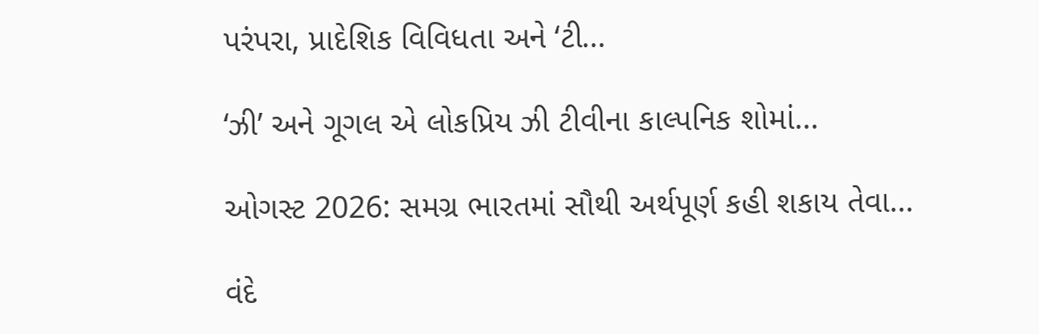પરંપરા, પ્રાદેશિક વિવિધતા અને ‘ટી...

‘ઝી’ અને ગૂગલ એ લોકપ્રિય ઝી ટીવીના કાલ્પનિક શોમાં...

ઓગસ્ટ 2026: સમગ્ર ભારતમાં સૌથી અર્થપૂર્ણ કહી શકાય તેવા...

વંદે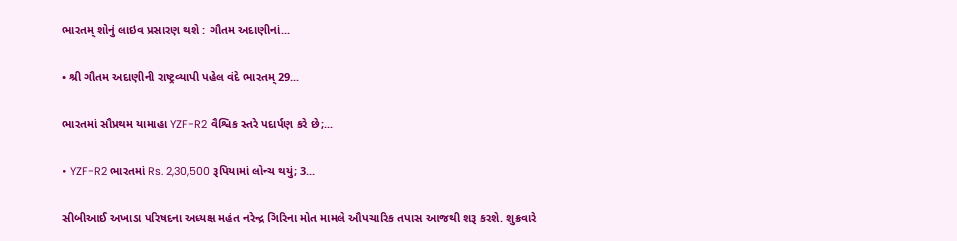ભારતમ્ શોનું લાઇવ પ્રસારણ થશે : ગૌતમ અદાણીનાં...

• શ્રી ગૌતમ અદાણીની રાષ્ટ્રવ્યાપી પહેલ વંદે ભારતમ્ 29...

ભારતમાં સૌપ્રથમ યામાહા YZF-R2 વૈશ્વિક સ્તરે પદાર્પણ કરે છે;...

• YZF-R2 ભારતમાં Rs. 2,30,500 રૂપિયામાં લોન્ચ થયું; 3...

સીબીઆઈ અખાડા પરિષદના અધ્યક્ષ મહંત નરેન્દ્ર ગિરિના મોત મામલે ઔપચારિક તપાસ આજથી શરૂ કરશે. શુક્રવારે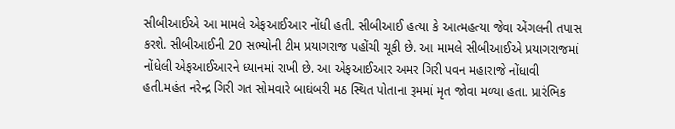સીબીઆઈએ આ મામલે એફઆઈઆર નોંધી હતી. સીબીઆઈ હત્યા કે આત્મહત્યા જેવા એંગલની તપાસ કરશે. સીબીઆઈની 20 સભ્યોની ટીમ પ્રયાગરાજ પહોંચી ચૂકી છે. આ મામલે સીબીઆઈએ પ્રયાગરાજમાં નોંધેલી એફઆઈઆરને ધ્યાનમાં રાખી છે. આ એફઆઈઆર અમર ગિરી પવન મહારાજે નોંધાવી હતી.મહંત નરેન્દ્ર ગિરી ગત સોમવારે બાઘંબરી મઠ સ્થિત પોતાના રૂમમાં મૃત જોવા મળ્યા હતા. પ્રારંભિક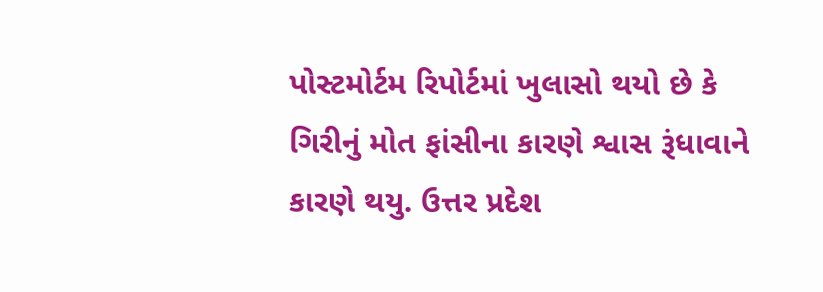પોસ્ટમોર્ટમ રિપોર્ટમાં ખુલાસો થયો છે કે ગિરીનું મોત ફાંસીના કારણે શ્વાસ રૂંધાવાને કારણે થયુ. ઉત્તર પ્રદેશ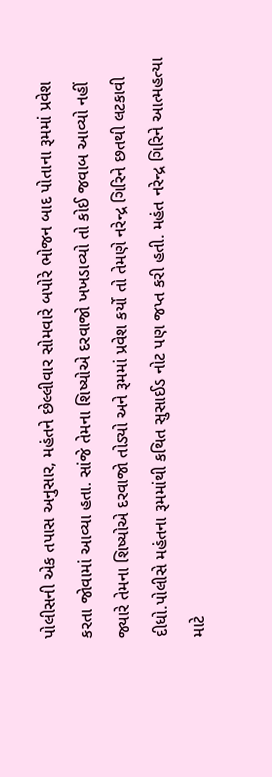પોલીસની એક તપાસ અનુસાર, મહંતને છેલ્લીવાર સોમવારે બપોરે ભોજન બાદ પોતાના રૂમમાં પ્રવેશ કરતા જોવામાં આવ્યા હતા. સાંજે તેમના શિષ્યોએ દરવાજો ખખડાવ્યો તો કોઈ જવાબ આવ્યો નહીં જ્યારે તેમના શિષ્યોએ દરવાજો તોડ્યો અને રૂમમાં પ્રવેશ કર્યો તો તેમણે નરેન્દ્ર ગિરિને છતથી લટકાવી દીધો.પોલીસે મહંતના રૂમમાંથી કથિત સુસાઈડ નોટ પણ જપ્ત કરી હતી. મહંત નરેન્દ્ર ગિરિને આત્મહત્યા માટે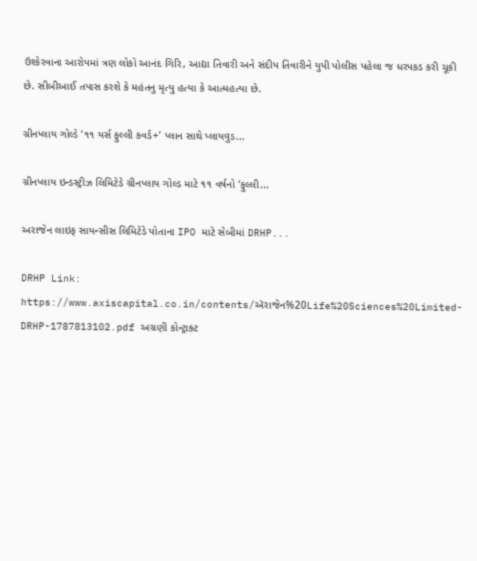ઉશ્કેરવાના આરોપમાં ત્રણ લોકો આનંદ ગિરિ, આદ્યા તિવારી અને સંદીપ તિવારીને યુપી પોલીસ પહેલા જ ધરપકડ કરી ચૂકી છે. સીબીઆઈ તપાસ કરશે કે મહંતનુ મૃત્યુ હત્યા કે આત્મહત્યા છે.

ગ્રીનપ્લાય ગોલ્ડે ‘૧૧ યર્સ ફુલ્લી કવર્ડ+’ પ્લાન સાથે પ્લાયવુડ...

ગ્રીનપ્લાય ઇન્ડસ્ટ્રીઝ લિમિટેડે ગ્રીનપ્લાય ગોલ્ડ માટે ૧૧ વર્ષનો ‘ફુલ્લી...

અરાજેન લાઇફ સાયન્સીસ લિમિટેડે પોતાના IPO માટે સેબીમાં DRHP...

DRHP Link: https://www.axiscapital.co.in/contents/ઍરાજેન%20Life%20Sciences%20Limited-DRHP-1787813102.pdf અગ્રણી કોન્ટ્રાક્ટ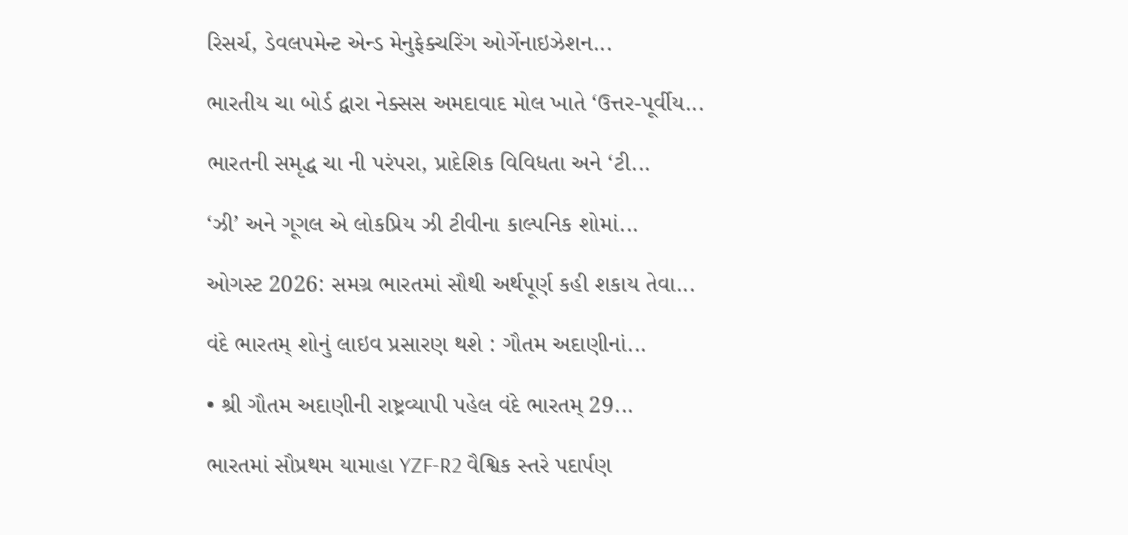રિસર્ચ, ડેવલપમેન્ટ એન્ડ મેનુફેક્ચરિંગ ઓર્ગેનાઇઝેશન...

ભારતીય ચા બોર્ડ દ્વારા નેક્સસ અમદાવાદ મોલ ખાતે ‘ઉત્તર-પૂર્વીય...

ભારતની સમૃદ્ધ ચા ની પરંપરા, પ્રાદેશિક વિવિધતા અને ‘ટી...

‘ઝી’ અને ગૂગલ એ લોકપ્રિય ઝી ટીવીના કાલ્પનિક શોમાં...

ઓગસ્ટ 2026: સમગ્ર ભારતમાં સૌથી અર્થપૂર્ણ કહી શકાય તેવા...

વંદે ભારતમ્ શોનું લાઇવ પ્રસારણ થશે : ગૌતમ અદાણીનાં...

• શ્રી ગૌતમ અદાણીની રાષ્ટ્રવ્યાપી પહેલ વંદે ભારતમ્ 29...

ભારતમાં સૌપ્રથમ યામાહા YZF-R2 વૈશ્વિક સ્તરે પદાર્પણ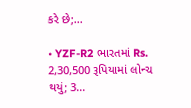કરે છે;...

• YZF-R2 ભારતમાં Rs. 2,30,500 રૂપિયામાં લોન્ચ થયું; 3...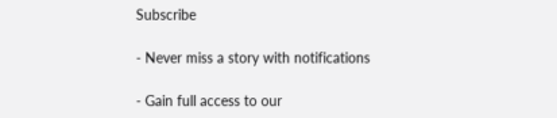Subscribe

- Never miss a story with notifications

- Gain full access to our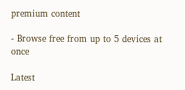premium content

- Browse free from up to 5 devices at once

Latest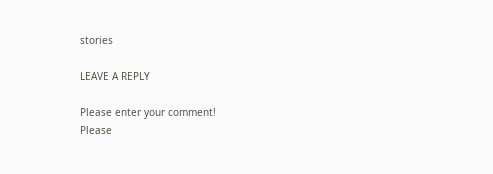stories

LEAVE A REPLY

Please enter your comment!
Please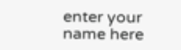enter your name here